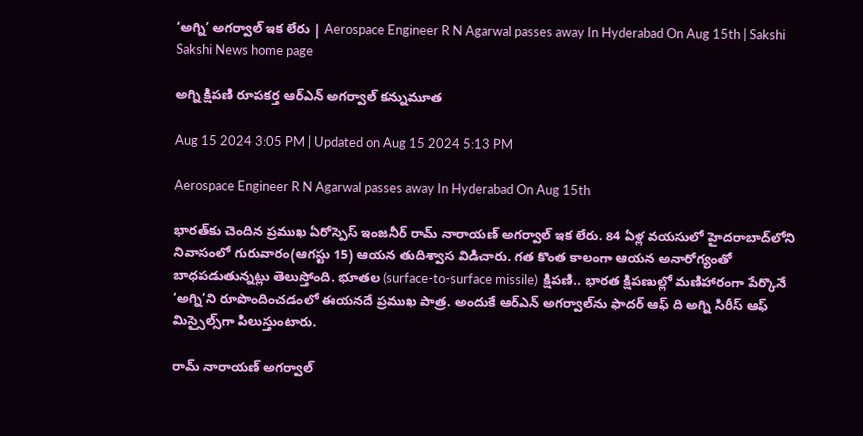‘అగ్ని’ అగర్వాల్‌ ఇక లేరు | Aerospace Engineer R N Agarwal passes away In Hyderabad On Aug 15th | Sakshi
Sakshi News home page

అగ్ని క్షిపణి రూపకర్త ఆర్‌ఎన్‌ అగర్వాల్‌ కన్నుమూత

Aug 15 2024 3:05 PM | Updated on Aug 15 2024 5:13 PM

Aerospace Engineer R N Agarwal passes away In Hyderabad On Aug 15th

భారత్‌కు చెందిన ప్రముఖ ఏరోస్పెస్‌ ఇంజనీర్‌ రామ్‌ నారాయణ్‌ అగర్వాల్‌ ఇక లేరు. 84 ఏళ్ల వయసులో హైదరాబాద్‌లోని నివాసంలో గురువారం(ఆగస్టు 15) ఆయన తుదిశ్వాస విడిచారు. గత కొంత కాలంగా ఆయన అనారోగ్యంతో బాధపడుతున్నట్లు తెలుస్తోంది. భూతల (surface-to-surface missile)  క్షిపణి.. భారత క్షిపణుల్లో మణిహారంగా పేర్కొనే ‘అగ్ని’ని రూపొందించడంలో ఈయనదే ప్రముఖ పాత్ర. అందుకే ఆర్‌ఎన్‌ అగర్వాల్‌ను ఫాదర్‌ ఆఫ్‌ ది అగ్ని సిరీస్‌ ఆఫ్‌ మిస్సైల్స్‌గా పిలుస్తుంటారు.

రామ్ నారాయణ్ అగర్వాల్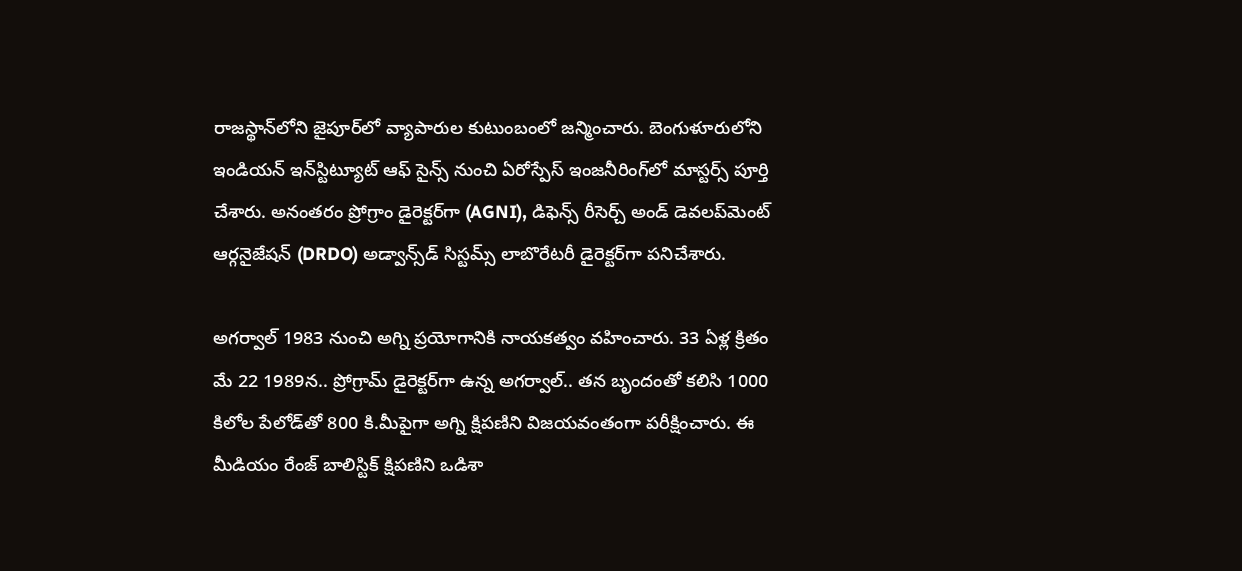రాజస్థాన్‌లోని జైపూర్‌లో వ్యాపారుల కుటుంబంలో జన్మించారు. బెంగుళూరులోని ఇండియన్ ఇన్‌స్టిట్యూట్ ఆఫ్ సైన్స్ నుంచి ఏరోస్పేస్ ఇంజనీరింగ్‌లో మాస్టర్స్ పూర్తి చేశారు. అనంతరం ప్రోగ్రాం డైరెక్టర్‌గా (AGNI), డిఫెన్స్ రీసెర్చ్ అండ్ డెవలప్‌మెంట్ ఆర్గనైజేషన్ (DRDO) అడ్వాన్స్‌డ్ సిస్టమ్స్ లాబొరేటరీ డైరెక్టర్‌గా పనిచేశారు.

అగర్వాల్ 1983 నుంచి అగ్ని ప్రయోగానికి నాయకత్వం వహించారు. 33 ఏళ్ల క్రితం మే 22 1989న.. ప్రోగ్రామ్‌ డైరెక్టర్‌గా ఉన్న అగర్వాల్‌.. తన బృందంతో కలిసి 1000 కిలోల పేలోడ్‌తో 800 కి.మీపైగా అగ్ని క్షిపణిని విజయవంతంగా పరీక్షించారు. ఈ మీడియం రేంజ్ బాలిస్టిక్ క్షిపణిని ఒడిశా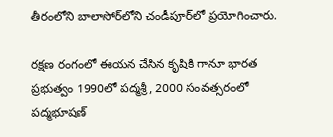తీరంలోని బాలాసోర్‌లోని చండీపూర్‌లో ప్రయోగించారు.

రక్షణ రంగంలో ఈయన చేసిన కృషికి గానూ భారత ప్రభుత్వం 1990లో పద్మశ్రీ, 2000 సంవత్సరంలో పద్మభూషణ్‌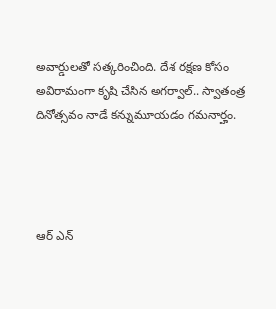అవార్డులతో సత్కరించింది. దేశ రక్షణ కోసం అవిరామంగా కృషి చేసిన అగర్వాల్‌.. స్వాతంత్ర దినోత్సవం నాడే కన్నుమూయడం గమనార్హం.




ఆర్‌ ఎన్‌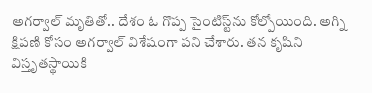అగర్వాల్‌ మృతితో.. దేశం ఓ గొప్ప సైంటిస్ట్‌ను కోల్పోయింది. అగ్ని క్షిపణి కోసం అగర్వాల్‌ విశేషంగా పని చేశారు. తన కృషిని విస్తృతస్థాయికి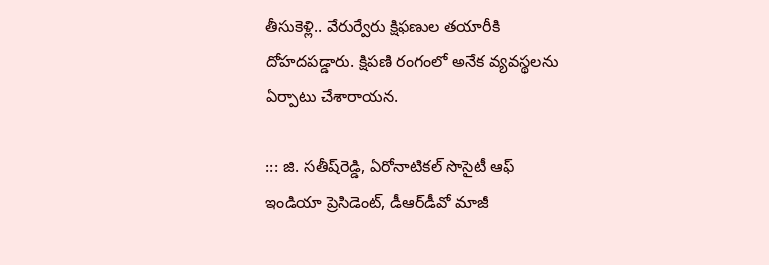తీసుకెళ్లి.. వేరుర్వేరు క్షిఫణుల తయారీకి దోహదపడ్డారు. క్షిపణి రంగంలో అనేక వ్యవస్థలను ఏర్పాటు చేశారాయన.

::: జి. సతీష్‌రెడ్డి, ఏరోనాటికల్‌ సొసైటీ ఆఫ్‌ ఇండియా ప్రెసిడెంట్‌, డీఆర్‌డీవో మాజీ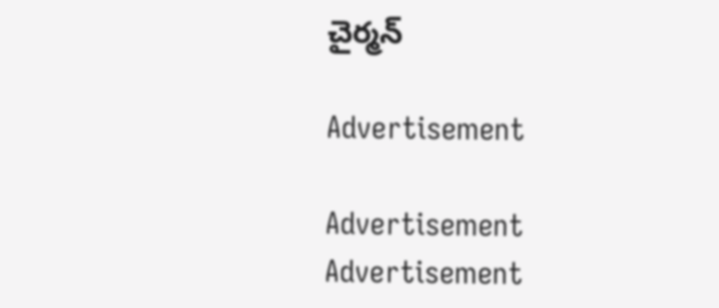చైర్మన్‌

Advertisement

Advertisement
Advertisement